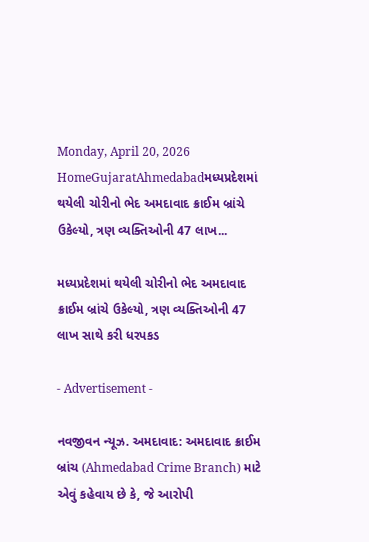Monday, April 20, 2026
HomeGujaratAhmedabadમધ્યપ્રદેશમાં થયેલી ચોરીનો ભેદ અમદાવાદ ક્રાઈમ બ્રાંચે ઉકેલ્યો, ત્રણ વ્યક્તિઓની 47 લાખ...

મધ્યપ્રદેશમાં થયેલી ચોરીનો ભેદ અમદાવાદ ક્રાઈમ બ્રાંચે ઉકેલ્યો, ત્રણ વ્યક્તિઓની 47 લાખ સાથે કરી ધરપકડ

- Advertisement -

નવજીવન ન્યૂઝ. અમદાવાદ: અમદાવાદ ક્રાઈમ બ્રાંચ (Ahmedabad Crime Branch) માટે એવું કહેવાય છે કે, જે આરોપી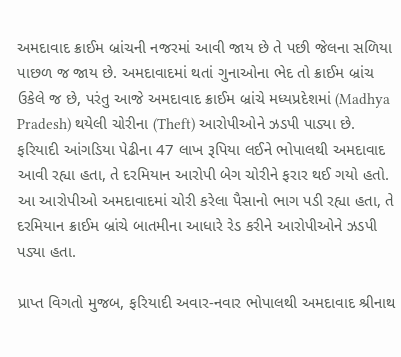અમદાવાદ ક્રાઈમ બ્રાંચની નજરમાં આવી જાય છે તે પછી જેલના સળિયા પાછળ જ જાય છે. અમદાવાદમાં થતાં ગુનાઓના ભેદ તો ક્રાઈમ બ્રાંચ ઉકેલે જ છે, પરંતુ આજે અમદાવાદ ક્રાઈમ બ્રાંચે મધ્યપ્રદેશમાં (Madhya Pradesh) થયેલી ચોરીના (Theft) આરોપીઓને ઝડપી પાડ્યા છે. ફરિયાદી આંગડિયા પેઢીના 47 લાખ રૂપિયા લઈને ભોપાલથી અમદાવાદ આવી રહ્યા હતા, તે દરમિયાન આરોપી બેગ ચોરીને ફરાર થઈ ગયો હતો. આ આરોપીઓ અમદાવાદમાં ચોરી કરેલા પૈસાનો ભાગ પડી રહ્યા હતા, તે દરમિયાન ક્રાઈમ બ્રાંચે બાતમીના આધારે રેડ કરીને આરોપીઓને ઝડપી પડ્યા હતા.

પ્રાપ્ત વિગતો મુજબ, ફરિયાદી અવાર-નવાર ભોપાલથી અમદાવાદ શ્રીનાથ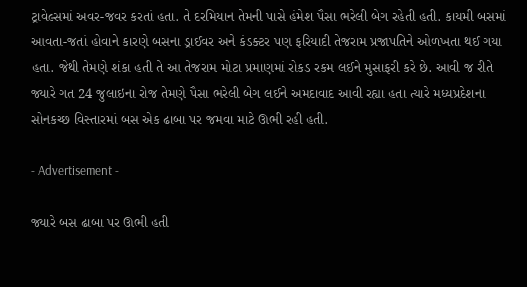ટ્રાવેલ્સમાં અવર-જવર કરતાં હતા. તે દરમિયાન તેમની પાસે હંમેશ પૈસા ભરેલી બેગ રહેતી હતી. કાયમી બસમાં આવતા-જતાં હોવાને કારણે બસના ડ્રાઈવર અને કંડક્ટર પણ ફરિયાદી તેજરામ પ્રજાપતિને ઓળખતા થઈ ગયા હતા. જેથી તેમણે શંકા હતી તે આ તેજરામ મોટા પ્રમાણમાં રોકડ રકમ લઈને મુસાફરી કરે છે. આવી જ રીતે જ્યારે ગત 24 જુલાઇના રોજ તેમણે પૈસા ભરેલી બેગ લઈને અમદાવાદ આવી રહ્યા હતા ત્યારે મધ્યપ્રદેશના સોનકચ્છ વિસ્તારમાં બસ એક ઢાબા પર જમવા માટે ઊભી રહી હતી.

- Advertisement -

જ્યારે બસ ઢાબા પર ઊભી હતી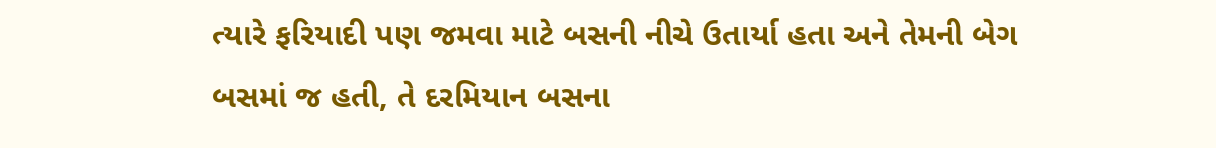ત્યારે ફરિયાદી પણ જમવા માટે બસની નીચે ઉતાર્યા હતા અને તેમની બેગ બસમાં જ હતી, તે દરમિયાન બસના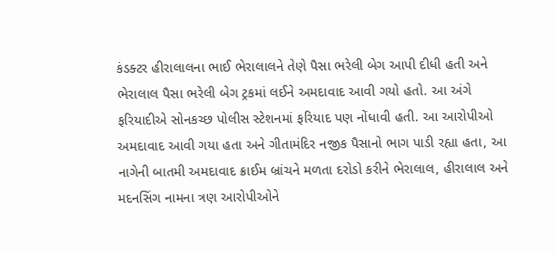કંડક્ટર હીરાલાલના ભાઈ ભેરાલાલને તેણે પૈસા ભરેલી બેગ આપી દીધી હતી અને ભેરાલાલ પૈસા ભરેલી બેગ ટ્રકમાં લઈને અમદાવાદ આવી ગયો હતો. આ અંગે ફરિયાદીએ સોનકચ્છ પોલીસ સ્ટેશનમાં ફરિયાદ પણ નોંધાવી હતી. આ આરોપીઓ અમદાવાદ આવી ગયા હતા અને ગીતામંદિર નજીક પૈસાનો ભાગ પાડી રહ્યા હતા, આ નાગેની બાતમી અમદાવાદ ક્રાઈમ બ્રાંચને મળતા દરોડો કરીને ભેરાલાલ, હીરાલાલ અને મદનસિંગ નામના ત્રણ આરોપીઓને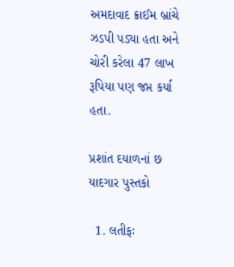અમદાવાદ ક્રાઈમ બ્રાંચે ઝડપી પડ્યા હતા અને ચોરી કરેલા 47 લાખ રૂપિયા પણ જપ્ત કર્યા હતા.

પ્રશાંત દયાળનાં છ યાદગાર પુસ્તકો

  1. લતીફઃ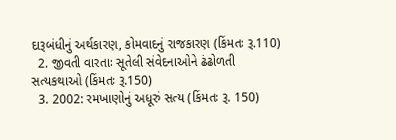દારૂબંધીનું અર્થકારણ, કોમવાદનું રાજકારણ (કિંમતઃ રૂ.110)
  2. જીવતી વારતાઃ સૂતેલી સંવેદનાઓને ઢંઢોળતી સત્યકથાઓ (કિંમતઃ રૂ.150)
  3. 2002: રમખાણોનું અધૂરું સત્ય (કિંમતઃ રૂ. 150)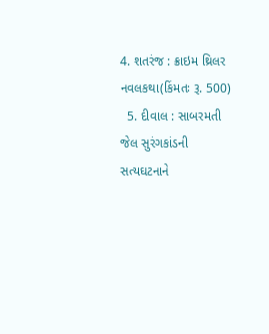4. શતરંજ : ક્રાઇમ થ્રિલર નવલકથા(કિંમતઃ રૂ. 500)
  5. દીવાલ : સાબરમતી જેલ સુરંગકાંડની સત્યઘટનાને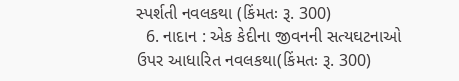સ્પર્શતી નવલકથા (કિંમતઃ રૂ. 300)
  6. નાદાન : એક કેદીના જીવનની સત્યઘટનાઓ ઉપર આધારિત નવલકથા(કિંમતઃ રૂ. 300)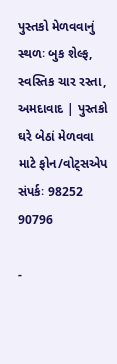પુસ્તકો મેળવવાનું સ્થળઃ બુક શેલ્ફ, સ્વસ્તિક ચાર રસ્તા, અમદાવાદ | પુસ્તકો ઘરે બેઠાં મેળવવા માટે ફોન/વોટ્સએપ સંપર્કઃ 98252 90796

-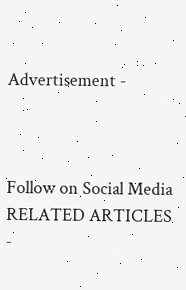Advertisement -



Follow on Social Media
RELATED ARTICLES
-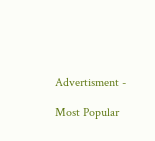Advertisment -

Most Popular